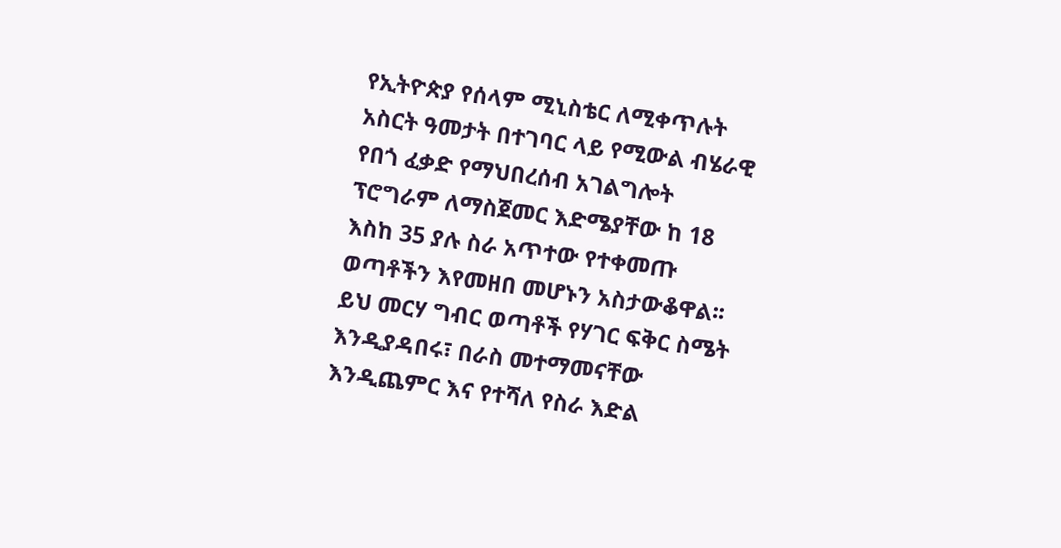የኢትዮጵያ የሰላም ሚኒስቴር ለሚቀጥሉት አስርት ዓመታት በተገባር ላይ የሚውል ብሄራዊ የበጎ ፈቃድ የማህበረሰብ አገልግሎት ፕሮግራም ለማስጀመር እድሜያቸው ከ 18 እስከ 35 ያሉ ስራ አጥተው የተቀመጡ ወጣቶችን እየመዘበ መሆኑን አስታውቆዋል፡፡ ይህ መርሃ ግብር ወጣቶች የሃገር ፍቅር ስሜት እንዲያዳበሩ፣ በራስ መተማመናቸው እንዲጨምር እና የተሻለ የስራ እድል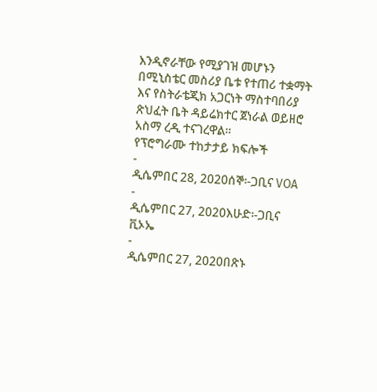እንዲኖራቸው የሚያገዝ መሆኑን በሚኒስቴር መስሪያ ቤቱ የተጠሪ ተቋማት እና የስትራቴጂክ አጋርነት ማስተባበሪያ ጽህፈት ቤት ዳይሬክተር ጀነራል ወይዘሮ አስማ ረዲ ተናገረዋል፡፡
የፕሮግራሙ ተከታታይ ክፍሎች
-
ዲሴምበር 28, 2020ሰኞ፡-ጋቢና VOA
-
ዲሴምበር 27, 2020እሁድ፡-ጋቢና ቪኦኤ
-
ዲሴምበር 27, 2020በጽኑ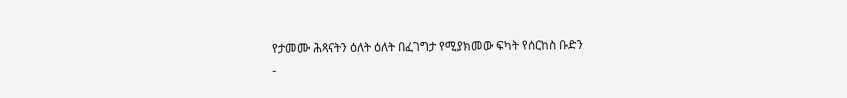የታመሙ ሕጻናትን ዕለት ዕለት በፈገግታ የሚያክመው ፍካት የሰርከስ ቡድን
-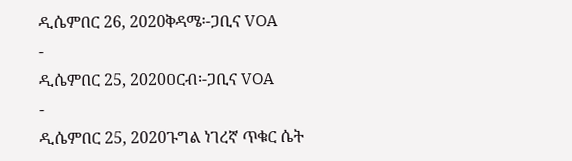ዲሴምበር 26, 2020ቅዳሜ፡-ጋቢና VOA
-
ዲሴምበር 25, 2020ዐርብ፡-ጋቢና VOA
-
ዲሴምበር 25, 2020ጉግል ነገረኛ ጥቁር ሴት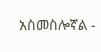አስመስሎኛል -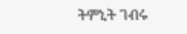ትምኒት ገብሩ